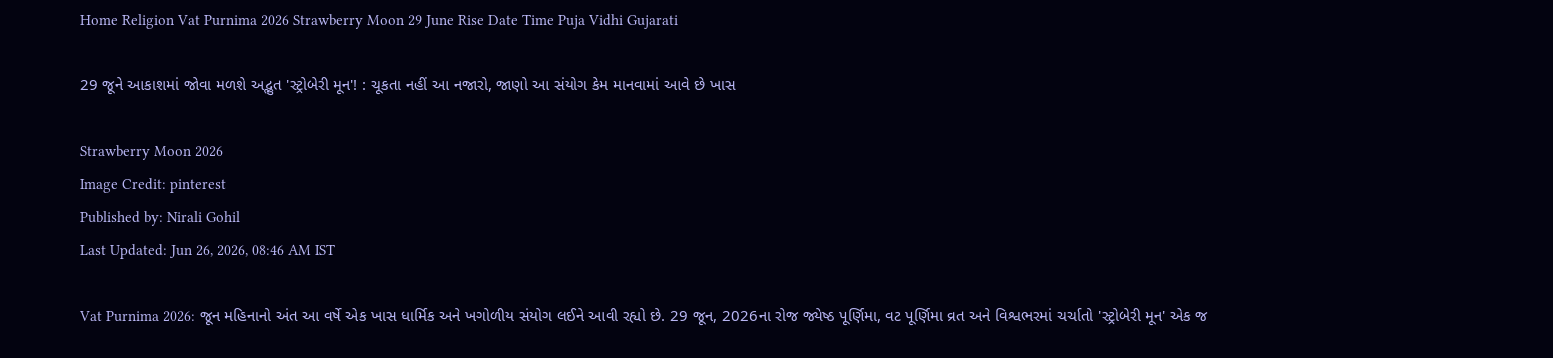Home Religion Vat Purnima 2026 Strawberry Moon 29 June Rise Date Time Puja Vidhi Gujarati

29 જૂને આકાશમાં જોવા મળશે અદ્ભુત 'સ્ટ્રોબેરી મૂન'! : ચૂકતા નહીં આ નજારો, જાણો આ સંયોગ કેમ માનવામાં આવે છે ખાસ

Strawberry Moon 2026
Image Credit: pinterest
Published by: Nirali Gohil
Last Updated: Jun 26, 2026, 08:46 AM IST

Vat Purnima 2026: જૂન મહિનાનો અંત આ વર્ષે એક ખાસ ધાર્મિક અને ખગોળીય સંયોગ લઈને આવી રહ્યો છે. 29 જૂન, 2026ના રોજ જ્યેષ્ઠ પૂર્ણિમા, વટ પૂર્ણિમા વ્રત અને વિશ્વભરમાં ચર્ચાતો 'સ્ટ્રોબેરી મૂન' એક જ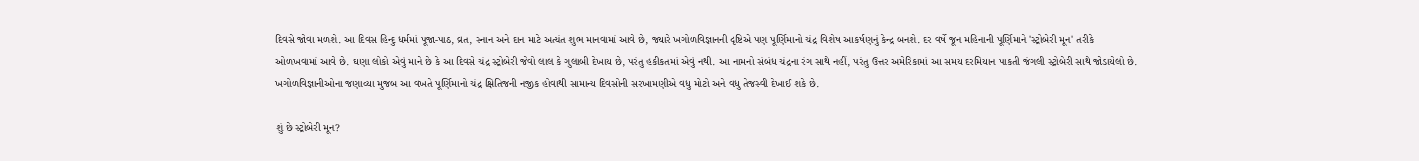દિવસે જોવા મળશે. આ દિવસ હિન્દુ ધર્મમાં પૂજા-પાઠ, વ્રત, સ્નાન અને દાન માટે અત્યંત શુભ માનવામાં આવે છે, જ્યારે ખગોળવિજ્ઞાનની દૃષ્ટિએ પણ પૂર્ણિમાનો ચંદ્ર વિશેષ આકર્ષણનું કેન્દ્ર બનશે. દર વર્ષે જૂન મહિનાની પૂર્ણિમાને 'સ્ટ્રોબેરી મૂન' તરીકે ઓળખવામાં આવે છે. ઘણા લોકો એવું માને છે કે આ દિવસે ચંદ્ર સ્ટ્રોબેરી જેવો લાલ કે ગુલાબી દેખાય છે, પરંતુ હકીકતમાં એવું નથી. આ નામનો સંબંધ ચંદ્રના રંગ સાથે નહીં, પરંતુ ઉત્તર અમેરિકામાં આ સમય દરમિયાન પાકતી જંગલી સ્ટ્રોબેરી સાથે જોડાયેલો છે. ખગોળવિજ્ઞાનીઓના જણાવ્યા મુજબ આ વખતે પૂર્ણિમાનો ચંદ્ર ક્ષિતિજની નજીક હોવાથી સામાન્ય દિવસોની સરખામણીએ વધુ મોટો અને વધુ તેજસ્વી દેખાઈ શકે છે.

શું છે સ્ટ્રોબેરી મૂન?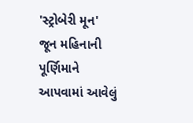'સ્ટ્રોબેરી મૂન' જૂન મહિનાની પૂર્ણિમાને આપવામાં આવેલું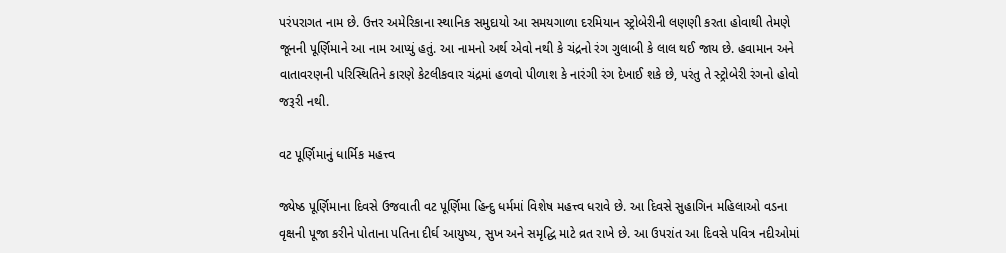પરંપરાગત નામ છે. ઉત્તર અમેરિકાના સ્થાનિક સમુદાયો આ સમયગાળા દરમિયાન સ્ટ્રોબેરીની લણણી કરતા હોવાથી તેમણે જૂનની પૂર્ણિમાને આ નામ આપ્યું હતું. આ નામનો અર્થ એવો નથી કે ચંદ્રનો રંગ ગુલાબી કે લાલ થઈ જાય છે. હવામાન અને વાતાવરણની પરિસ્થિતિને કારણે કેટલીકવાર ચંદ્રમાં હળવો પીળાશ કે નારંગી રંગ દેખાઈ શકે છે, પરંતુ તે સ્ટ્રોબેરી રંગનો હોવો જરૂરી નથી.

વટ પૂર્ણિમાનું ધાર્મિક મહત્ત્વ

જ્યેષ્ઠ પૂર્ણિમાના દિવસે ઉજવાતી વટ પૂર્ણિમા હિન્દુ ધર્મમાં વિશેષ મહત્ત્વ ધરાવે છે. આ દિવસે સુહાગિન મહિલાઓ વડના વૃક્ષની પૂજા કરીને પોતાના પતિના દીર્ઘ આયુષ્ય, સુખ અને સમૃદ્ધિ માટે વ્રત રાખે છે. આ ઉપરાંત આ દિવસે પવિત્ર નદીઓમાં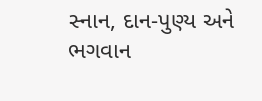સ્નાન, દાન-પુણ્ય અને ભગવાન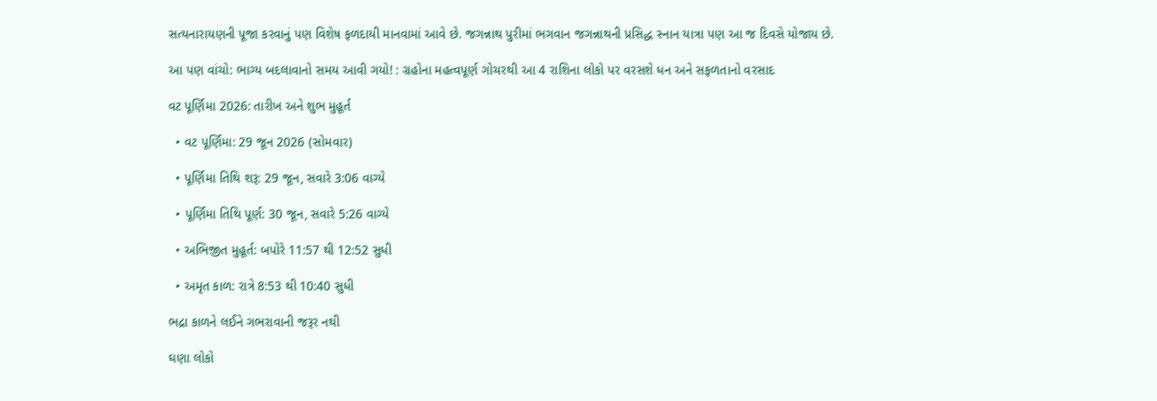સત્યનારાયણની પૂજા કરવાનું પણ વિશેષ ફળદાયી માનવામાં આવે છે. જગન્નાથ પુરીમાં ભગવાન જગન્નાથની પ્રસિદ્ધ સ્નાન યાત્રા પણ આ જ દિવસે યોજાય છે.

આ પણ વાંચો: ભાગ્ય બદલાવાનો સમય આવી ગયો! : ગ્રહોના મહત્વપૂર્ણ ગોચરથી આ 4 રાશિના લોકો પર વરસશે ધન અને સફળતાનો વરસાદ

વટ પૂર્ણિમા 2026: તારીખ અને શુભ મુહૂર્ત

  • વટ પૂર્ણિમા: 29 જૂન 2026 (સોમવાર)

  • પૂર્ણિમા તિથિ શરૂ: 29 જૂન, સવારે 3:06 વાગ્યે

  • પૂર્ણિમા તિથિ પૂર્ણ: 30 જૂન, સવારે 5:26 વાગ્યે

  • અભિજીત મુહૂર્ત: બપોરે 11:57 થી 12:52 સુધી

  • અમૃત કાળ: રાત્રે 8:53 થી 10:40 સુધી

ભદ્રા કાળને લઈને ગભરાવાની જરૂર નથી

ઘણા લોકો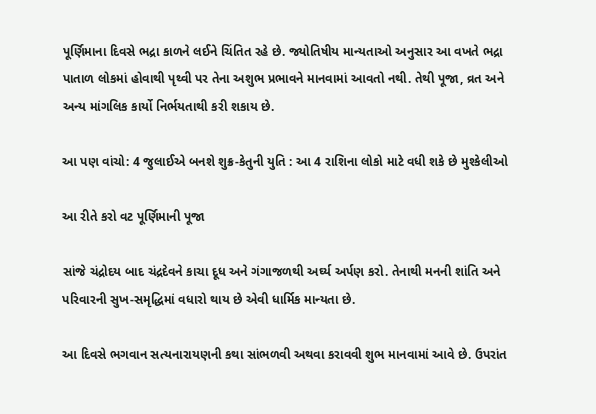પૂર્ણિમાના દિવસે ભદ્રા કાળને લઈને ચિંતિત રહે છે. જ્યોતિષીય માન્યતાઓ અનુસાર આ વખતે ભદ્રા પાતાળ લોકમાં હોવાથી પૃથ્વી પર તેના અશુભ પ્રભાવને માનવામાં આવતો નથી. તેથી પૂજા, વ્રત અને અન્ય માંગલિક કાર્યો નિર્ભયતાથી કરી શકાય છે.

આ પણ વાંચો: 4 જુલાઈએ બનશે શુક્ર-કેતુની યુતિ : આ 4 રાશિના લોકો માટે વધી શકે છે મુશ્કેલીઓ

આ રીતે કરો વટ પૂર્ણિમાની પૂજા

સાંજે ચંદ્રોદય બાદ ચંદ્રદેવને કાચા દૂધ અને ગંગાજળથી અર્ઘ્ય અર્પણ કરો. તેનાથી મનની શાંતિ અને પરિવારની સુખ-સમૃદ્ધિમાં વધારો થાય છે એવી ધાર્મિક માન્યતા છે.

આ દિવસે ભગવાન સત્યનારાયણની કથા સાંભળવી અથવા કરાવવી શુભ માનવામાં આવે છે. ઉપરાંત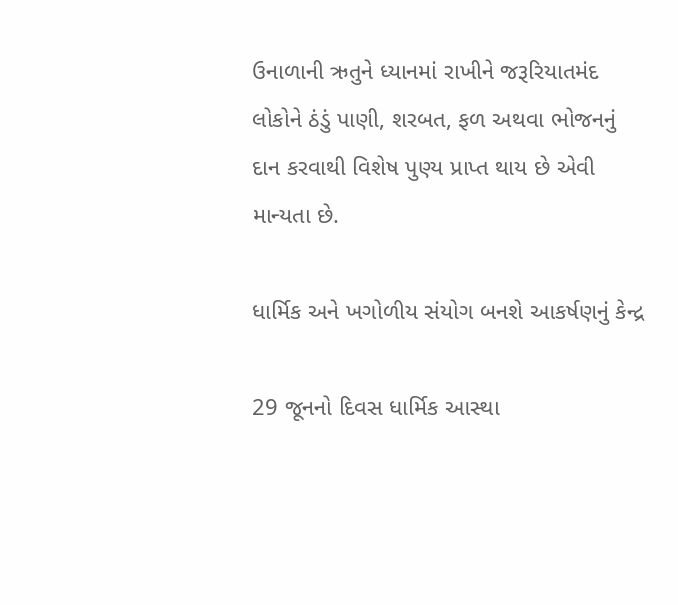ઉનાળાની ઋતુને ધ્યાનમાં રાખીને જરૂરિયાતમંદ લોકોને ઠંડું પાણી, શરબત, ફળ અથવા ભોજનનું દાન કરવાથી વિશેષ પુણ્ય પ્રાપ્ત થાય છે એવી માન્યતા છે.

ધાર્મિક અને ખગોળીય સંયોગ બનશે આકર્ષણનું કેન્દ્ર

29 જૂનનો દિવસ ધાર્મિક આસ્થા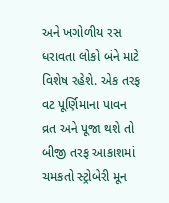અને ખગોળીય રસ ધરાવતા લોકો બંને માટે વિશેષ રહેશે. એક તરફ વટ પૂર્ણિમાના પાવન વ્રત અને પૂજા થશે તો બીજી તરફ આકાશમાં ચમકતો સ્ટ્રોબેરી મૂન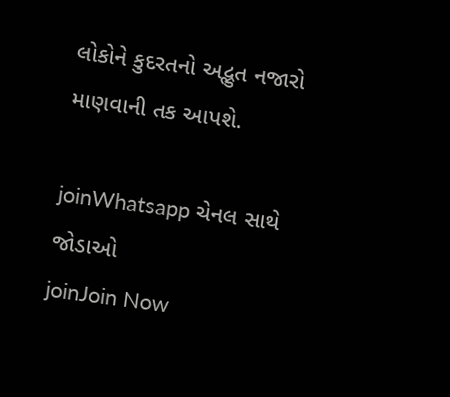લોકોને કુદરતનો અદ્ભુત નજારો માણવાની તક આપશે.

joinWhatsapp ચેનલ સાથે જોડાઓ
joinJoin Now